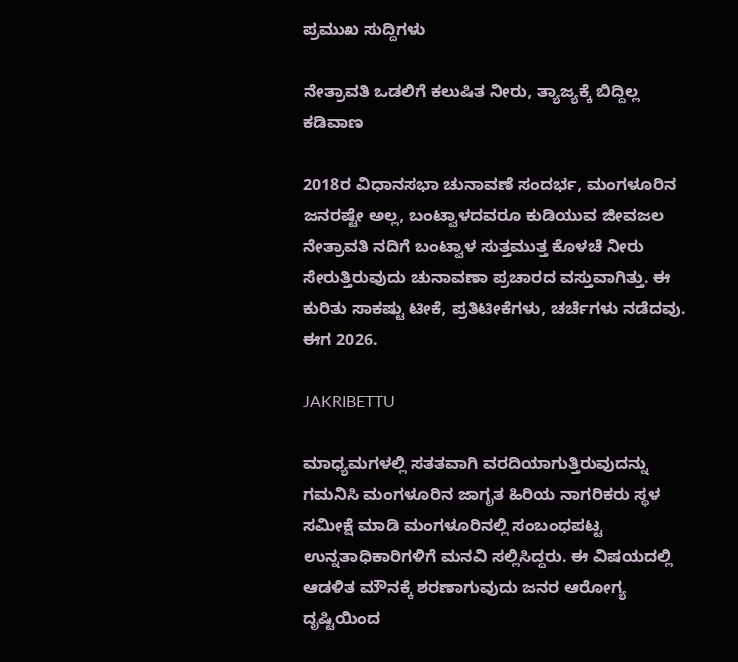ಪ್ರಮುಖ ಸುದ್ದಿಗಳು

ನೇತ್ರಾವತಿ ಒಡಲಿಗೆ ಕಲುಷಿತ ನೀರು, ತ್ಯಾಜ್ಯಕ್ಕೆ ಬಿದ್ದಿಲ್ಲ ಕಡಿವಾಣ

2018ರ ವಿಧಾನಸಭಾ ಚುನಾವಣೆ ಸಂದರ್ಭ, ಮಂಗಳೂರಿನ ಜನರಷ್ಟೇ ಅಲ್ಲ, ಬಂಟ್ವಾಳದವರೂ ಕುಡಿಯುವ ಜೀವಜಲ ನೇತ್ರಾವತಿ ನದಿಗೆ ಬಂಟ್ವಾಳ ಸುತ್ತಮುತ್ತ ಕೊಳಚೆ ನೀರು ಸೇರುತ್ತಿರುವುದು ಚುನಾವಣಾ ಪ್ರಚಾರದ ವಸ್ತುವಾಗಿತ್ತು. ಈ ಕುರಿತು ಸಾಕಷ್ಟು ಟೀಕೆ, ಪ್ರತಿಟೀಕೆಗಳು, ಚರ್ಚೆಗಳು ನಡೆದವು. ಈಗ 2026.

JAKRIBETTU

ಮಾಧ್ಯಮಗಳಲ್ಲಿ ಸತತವಾಗಿ ವರದಿಯಾಗುತ್ತಿರುವುದನ್ನು ಗಮನಿಸಿ ಮಂಗಳೂರಿನ ಜಾಗೃತ ಹಿರಿಯ ನಾಗರಿಕರು ಸ್ಥಳ ಸಮೀಕ್ಷೆ ಮಾಡಿ ಮಂಗಳೂರಿನಲ್ಲಿ ಸಂಬಂಧಪಟ್ಟ ಉನ್ನತಾಧಿಕಾರಿಗಳಿಗೆ ಮನವಿ ಸಲ್ಲಿಸಿದ್ದರು. ಈ ವಿಷಯದಲ್ಲಿ ಆಡಳಿತ ಮೌನಕ್ಕೆ ಶರಣಾಗುವುದು ಜನರ ಆರೋಗ್ಯ ದೃಷ್ಟಿಯಿಂದ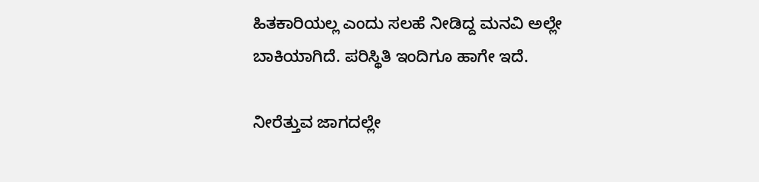ಹಿತಕಾರಿಯಲ್ಲ ಎಂದು ಸಲಹೆ ನೀಡಿದ್ದ ಮನವಿ ಅಲ್ಲೇ ಬಾಕಿಯಾಗಿದೆ. ಪರಿಸ್ಥಿತಿ ಇಂದಿಗೂ ಹಾಗೇ ಇದೆ.

ನೀರೆತ್ತುವ ಜಾಗದಲ್ಲೇ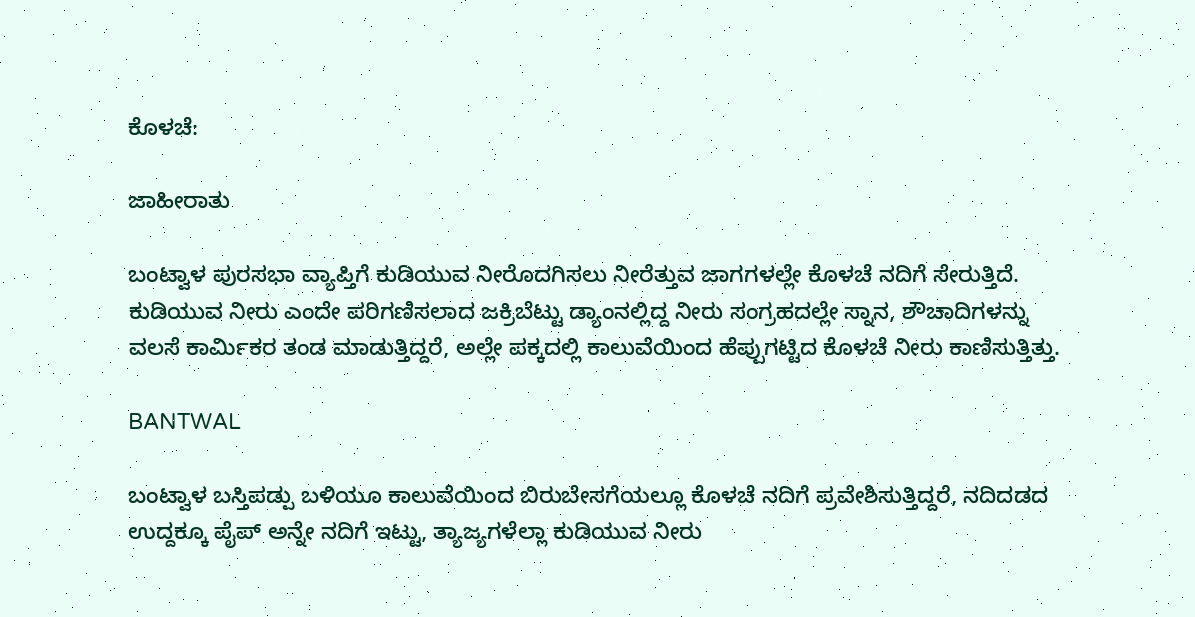ಕೊಳಚೆ:

ಜಾಹೀರಾತು

ಬಂಟ್ವಾಳ ಪುರಸಭಾ ವ್ಯಾಪ್ತಿಗೆ ಕುಡಿಯುವ ನೀರೊದಗಿಸಲು ನೀರೆತ್ತುವ ಜಾಗಗಳಲ್ಲೇ ಕೊಳಚೆ ನದಿಗೆ ಸೇರುತ್ತಿದೆ. ಕುಡಿಯುವ ನೀರು ಎಂದೇ ಪರಿಗಣಿಸಲಾದ ಜಕ್ರಿಬೆಟ್ಟು ಡ್ಯಾಂನಲ್ಲಿದ್ದ ನೀರು ಸಂಗ್ರಹದಲ್ಲೇ ಸ್ನಾನ, ಶೌಚಾದಿಗಳನ್ನು ವಲಸೆ ಕಾರ್ಮಿಕರ ತಂಡ ಮಾಡುತ್ತಿದ್ದರೆ, ಅಲ್ಲೇ ಪಕ್ಕದಲ್ಲಿ ಕಾಲುವೆಯಿಂದ ಹೆಪ್ಪುಗಟ್ಟಿದ ಕೊಳಚೆ ನೀರು ಕಾಣಿಸುತ್ತಿತ್ತು.

BANTWAL

ಬಂಟ್ವಾಳ ಬಸ್ತಿಪಡ್ಪು ಬಳಿಯೂ ಕಾಲುವೆಯಿಂದ ಬಿರುಬೇಸಗೆಯಲ್ಲೂ ಕೊಳಚೆ ನದಿಗೆ ಪ್ರವೇಶಿಸುತ್ತಿದ್ದರೆ, ನದಿದಡದ ಉದ್ದಕ್ಕೂ ಪೈಪ್ ಅನ್ನೇ ನದಿಗೆ ಇಟ್ಟು, ತ್ಯಾಜ್ಯಗಳೆಲ್ಲಾ ಕುಡಿಯುವ ನೀರು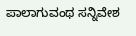ಪಾಲಾಗುವಂಥ ಸನ್ನಿವೇಶ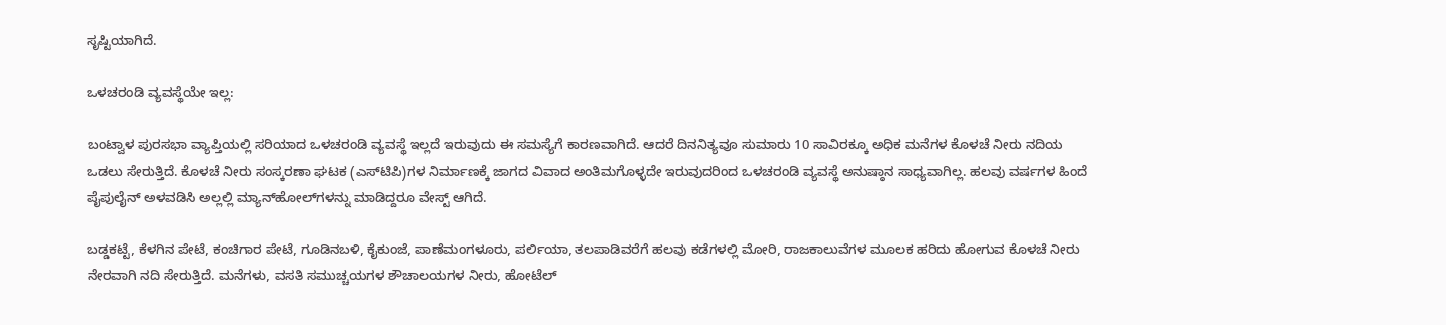ಸೃಷ್ಟಿಯಾಗಿದೆ.

ಒಳಚರಂಡಿ ವ್ಯವಸ್ಥೆಯೇ ಇಲ್ಲ:

ಬಂಟ್ವಾಳ ಪುರಸಭಾ ವ್ಯಾಪ್ತಿಯಲ್ಲಿ ಸರಿಯಾದ ಒಳಚರಂಡಿ ವ್ಯವಸ್ಥೆ ಇಲ್ಲದೆ ಇರುವುದು ಈ ಸಮಸ್ಯೆಗೆ ಕಾರಣವಾಗಿದೆ. ಆದರೆ ದಿನನಿತ್ಯವೂ ಸುಮಾರು 10 ಸಾವಿರಕ್ಕೂ ಅಧಿಕ ಮನೆಗಳ ಕೊಳಚೆ ನೀರು ನದಿಯ ಒಡಲು ಸೇರುತ್ತಿದೆ. ಕೊಳಚೆ ನೀರು ಸಂಸ್ಕರಣಾ ಘಟಕ (ಎಸ್‌ಟಿಪಿ)ಗಳ ನಿರ್ಮಾಣಕ್ಕೆ ಜಾಗದ ವಿವಾದ ಅಂತಿಮಗೊಳ್ಳದೇ ಇರುವುದರಿಂದ ಒಳಚರಂಡಿ ವ್ಯವಸ್ಥೆ ಅನುಷ್ಠಾನ ಸಾಧ್ಯವಾಗಿಲ್ಲ. ಹಲವು ವರ್ಷಗಳ ಹಿಂದೆ ಪೈಪುಲೈನ್ ಅಳವಡಿಸಿ ಅಲ್ಲಲ್ಲಿ ಮ್ಯಾನ್‌ಹೋಲ್‌ಗಳನ್ನು ಮಾಡಿದ್ದರೂ ವೇಸ್ಟ್ ಆಗಿದೆ.

ಬಡ್ಡಕಟ್ಟೆ, ಕೆಳಗಿನ ಪೇಟೆ, ಕಂಚಿಗಾರ ಪೇಟೆ, ಗೂಡಿನಬಳಿ, ಕೈಕುಂಜೆ, ಪಾಣೆಮಂಗಳೂರು, ಪರ್ಲಿಯಾ, ತಲಪಾಡಿವರೆಗೆ ಹಲವು ಕಡೆಗಳಲ್ಲಿ ಮೋರಿ, ರಾಜಕಾಲುವೆಗಳ ಮೂಲಕ ಹರಿದು ಹೋಗುವ ಕೊಳಚೆ ನೀರು ನೇರವಾಗಿ ನದಿ ಸೇರುತ್ತಿದೆ. ಮನೆಗಳು, ವಸತಿ ಸಮುಚ್ಚಯಗಳ ಶೌಚಾಲಯಗಳ ನೀರು, ಹೋಟೆಲ್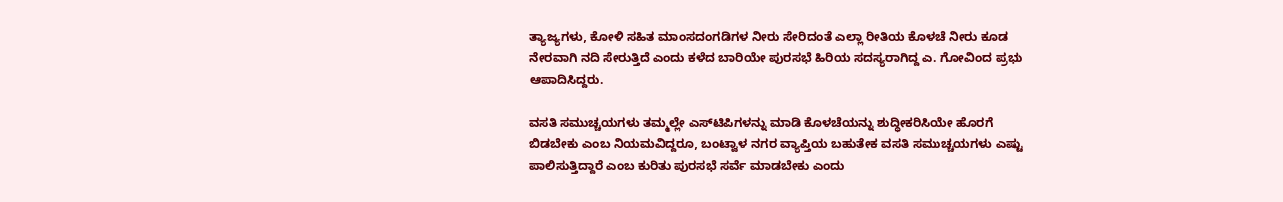ತ್ಯಾಜ್ಯಗಳು, ಕೋಳಿ ಸಹಿತ ಮಾಂಸದಂಗಡಿಗಳ ನೀರು ಸೇರಿದಂತೆ ಎಲ್ಲಾ ರೀತಿಯ ಕೊಳಚೆ ನೀರು ಕೂಡ ನೇರವಾಗಿ ನದಿ ಸೇರುತ್ತಿದೆ ಎಂದು ಕಳೆದ ಬಾರಿಯೇ ಪುರಸಭೆ ಹಿರಿಯ ಸದಸ್ಯರಾಗಿದ್ದ ಎ. ಗೋವಿಂದ ಪ್ರಭು ಆಪಾದಿಸಿದ್ದರು.

ವಸತಿ ಸಮುಚ್ಚಯಗಳು ತಮ್ಮಲ್ಲೇ ಎಸ್‌ಟಿಪಿಗಳನ್ನು ಮಾಡಿ ಕೊಳಚೆಯನ್ನು ಶುದ್ಧೀಕರಿಸಿಯೇ ಹೊರಗೆ ಬಿಡಬೇಕು ಎಂಬ ನಿಯಮವಿದ್ದರೂ, ಬಂಟ್ವಾಳ ನಗರ ವ್ಯಾಪ್ತಿಯ ಬಹುತೇಕ ವಸತಿ ಸಮುಚ್ಚಯಗಳು ಎಷ್ಟು ಪಾಲಿಸುತ್ತಿದ್ದಾರೆ ಎಂಬ ಕುರಿತು ಪುರಸಭೆ ಸರ್ವೆ ಮಾಡಬೇಕು ಎಂದು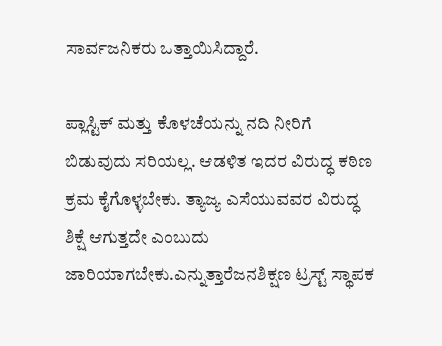ಸಾರ್ವಜನಿಕರು ಒತ್ತಾಯಿಸಿದ್ದಾರೆ.

ಪ್ಲಾಸ್ಟಿಕ್ ಮತ್ತು ಕೊಳಚೆಯನ್ನು ನದಿ ನೀರಿಗೆ ಬಿಡುವುದು ಸರಿಯಲ್ಲ. ಆಡಳಿತ ಇದರ ವಿರುದ್ಧ ಕಠಿಣ ಕ್ರಮ ಕೈಗೊಳ್ಳಬೇಕು. ತ್ಯಾಜ್ಯ ಎಸೆಯುವವರ ವಿರುದ್ಧ ಶಿಕ್ಷೆ ಆಗುತ್ತದೇ ಎಂಬುದು ಜಾರಿಯಾಗಬೇಕು.ಎನ್ನುತ್ತಾರೆಜನಶಿಕ್ಷಣ ಟ್ರಸ್ಟ್ ಸ್ಥಾಪಕ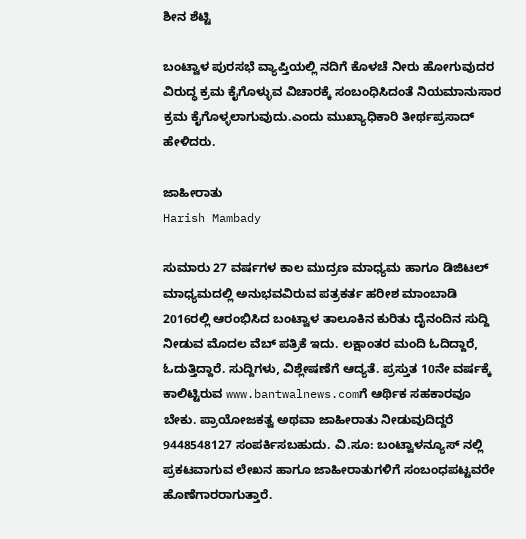ಶೀನ ಶೆಟ್ಟಿ

ಬಂಟ್ವಾಳ ಪುರಸಭೆ ವ್ಯಾಪ್ತಿಯಲ್ಲಿ ನದಿಗೆ ಕೊಳಚೆ ನೀರು ಹೋಗುವುದರ ವಿರುದ್ಧ ಕ್ರಮ ಕೈಗೊಳ್ಳುವ ವಿಚಾರಕ್ಕೆ ಸಂಬಂಧಿಸಿದಂತೆ ನಿಯಮಾನುಸಾರ ಕ್ರಮ ಕೈಗೊಳ್ಳಲಾಗುವುದು.ಎಂದು ಮುಖ್ಯಾಧಿಕಾರಿ ತೀರ್ಥಪ್ರಸಾದ್ ಹೇಳಿದರು.

ಜಾಹೀರಾತು
Harish Mambady

ಸುಮಾರು 27 ವರ್ಷಗಳ ಕಾಲ ಮುದ್ರಣ ಮಾಧ್ಯಮ ಹಾಗೂ ಡಿಜಿಟಲ್ ಮಾಧ್ಯಮದಲ್ಲಿ ಅನುಭವವಿರುವ ಪತ್ರಕರ್ತ ಹರೀಶ ಮಾಂಬಾಡಿ 2016ರಲ್ಲಿ ಆರಂಭಿಸಿದ ಬಂಟ್ವಾಳ ತಾಲೂಕಿನ ಕುರಿತು ದೈನಂದಿನ ಸುದ್ದಿ ನೀಡುವ ಮೊದಲ ವೆಬ್ ಪತ್ರಿಕೆ ಇದು. ಲಕ್ಷಾಂತರ ಮಂದಿ ಓದಿದ್ದಾರೆ, ಓದುತ್ತಿದ್ದಾರೆ. ಸುದ್ದಿಗಳು, ವಿಶ್ಲೇಷಣೆಗೆ ಆದ್ಯತೆ. ಪ್ರಸ್ತುತ 10ನೇ ವರ್ಷಕ್ಕೆ ಕಾಲಿಟ್ಟಿರುವ www.bantwalnews.comಗೆ ಆರ್ಥಿಕ ಸಹಕಾರವೂ ಬೇಕು. ಪ್ರಾಯೋಜಕತ್ವ ಅಥವಾ ಜಾಹೀರಾತು ನೀಡುವುದಿದ್ದರೆ 9448548127 ಸಂಪರ್ಕಿಸಬಹುದು. ವಿ.ಸೂ: ಬಂಟ್ವಾಳನ್ಯೂಸ್ ನಲ್ಲಿ ಪ್ರಕಟವಾಗುವ ಲೇಖನ ಹಾಗೂ ಜಾಹೀರಾತುಗಳಿಗೆ ಸಂಬಂಧಪಟ್ಟವರೇ ಹೊಣೆಗಾರರಾಗುತ್ತಾರೆ.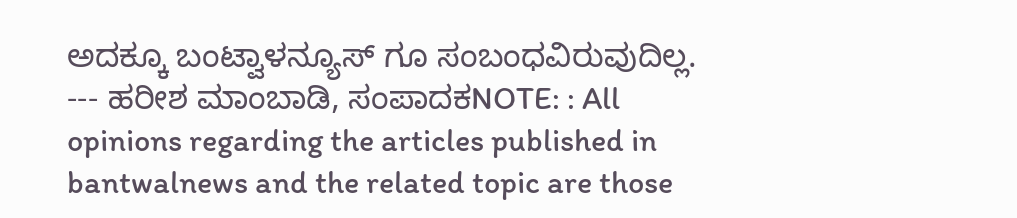ಅದಕ್ಕೂ ಬಂಟ್ವಾಳನ್ಯೂಸ್ ಗೂ ಸಂಬಂಧವಿರುವುದಿಲ್ಲ. --- ಹರೀಶ ಮಾಂಬಾಡಿ, ಸಂಪಾದಕNOTE: : All opinions regarding the articles published in bantwalnews and the related topic are those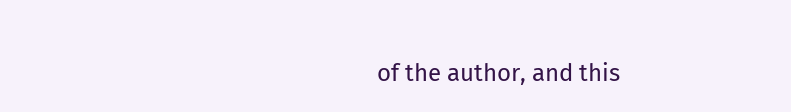of the author, and this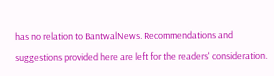has no relation to BantwalNews. Recommendations and suggestions provided here are left for the readers' consideration.